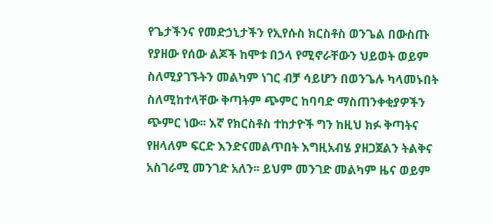የጌታችንና የመድኃኒታችን የኢየሱስ ክርስቶስ ወንጌል በውስጡ የያዘው የሰው ልጆች ከሞቱ በኃላ የሚኖራቸውን ህይወት ወይም ስለሚያገኙትን መልካም ነገር ብቻ ሳይሆን በወንጌሉ ካላመኑበት ስለሚከተላቸው ቅጣትም ጭምር ከባባድ ማስጠንቀቂያዎችን ጭምር ነው፡፡ እኛ የክርስቶስ ተከታዮች ግን ከዚህ ክፉ ቅጣትና የዘላለም ፍርድ እንድናመልጥበት እግዚአብሄ ያዘጋጀልን ትልቅና አስገራሚ መንገድ አለን፡፡ ይህም መንገድ መልካም ዜና ወይም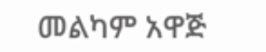መልካም አዋጅ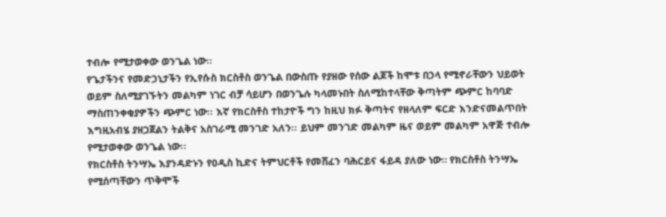ተብሎ የሚታወቀው ወንጌል ነው፡፡
የጌታችንና የመድኃኒታችን የኢየሱስ ክርስቶስ ወንጌል በውስጡ የያዘው የሰው ልጆች ከሞቱ በኃላ የሚኖራቸውን ህይወት ወይም ስለሚያገኙትን መልካም ነገር ብቻ ሳይሆን በወንጌሉ ካላመኑበት ስለሚከተላቸው ቅጣትም ጭምር ከባባድ ማስጠንቀቂያዎችን ጭምር ነው፡፡ እኛ የክርስቶስ ተከታዮች ግን ከዚህ ክፉ ቅጣትና የዘላለም ፍርድ እንድናመልጥበት እግዚአብሄ ያዘጋጀልን ትልቅና አስገራሚ መንገድ አለን፡፡ ይህም መንገድ መልካም ዜና ወይም መልካም አዋጅ ተብሎ የሚታወቀው ወንጌል ነው፡፡
የክርስቶስ ትንሣኤ እያንዳድኑን የዐዲስ ኪድና ትምህርቶች የመሸፈን ባሕርይና ፋይዳ ያለው ነው። የክርስቶስ ትንሣኤ የሚሰጣቸውን ጥቅሞች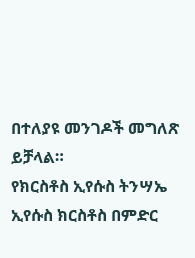በተለያዩ መንገዶች መግለጽ ይቻላል።
የክርስቶስ ኢየሱስ ትንሣኤ ኢየሱስ ክርስቶስ በምድር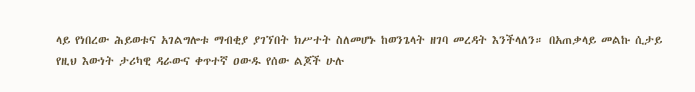ላይ የነበረው ሕይወቱና አገልግሎቱ ማብቂያ ያገኘበት ክሥተት ስለመሆኑ ከወንጌላት ዘገባ መረዳት እንችላለን። በአጠቃላይ መልኩ ሲታይ የዚህ እውነት ታሪካዊ ዳራውና ቀጥተኛ ዐውዱ የሰው ልጆች ሁሉ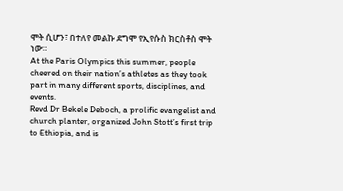ሞት ሲሆን፣ በተለየ መልኩ ደግሞ የኢየሱስ ክርስቶስ ሞት ነው።
At the Paris Olympics this summer, people cheered on their nation’s athletes as they took part in many different sports, disciplines, and events.
Revd Dr Bekele Deboch, a prolific evangelist and church planter, organized John Stott’s first trip to Ethiopia, and is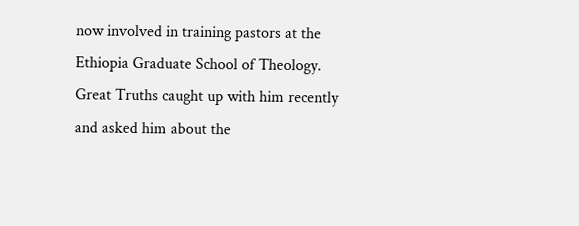now involved in training pastors at the Ethiopia Graduate School of Theology. Great Truths caught up with him recently and asked him about the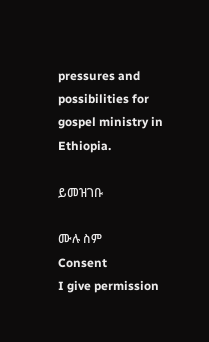pressures and possibilities for gospel ministry in Ethiopia.

ይመዝገቡ

ሙሉ ስም
Consent
I give permission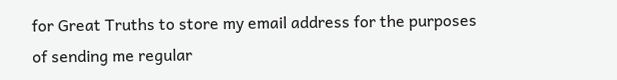for Great Truths to store my email address for the purposes of sending me regular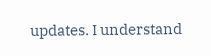updates. I understand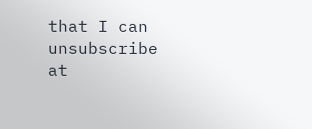that I can unsubscribe at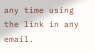any time using the link in any email.